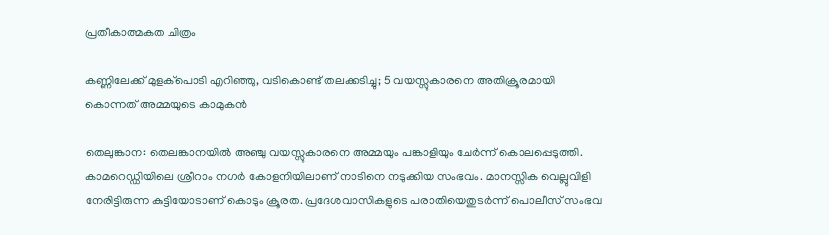പ്രതീകാത്മകത ചിത്രം

കണ്ണിലേക്ക് മുളക്പൊടി എറിഞ്ഞു, വടികൊണ്ട് തലക്കടിച്ചു; 5 വയസ്സുകാരനെ അതിക്രൂരമായി കൊന്നത് അമ്മയുടെ കാമുകൻ

തെലുങ്കാന: തെലങ്കാനയിൽ അഞ്ചു വയസ്സുകാരനെ അമ്മയും പങ്കാളിയും ചേർന്ന് കൊലപ്പെടുത്തി. കാമറെഡ്ഡിയിലെ ശ്രീറാം നഗർ കോളനിയിലാണ് നാടിനെ നടുക്കിയ സംഭവം. മാനസ്സിക വെല്ലുവിളി നേരിട്ടിരുന്ന കുട്ടിയോടാണ് കൊടും ക്രൂരത. പ്രദേശവാസികളുടെ പരാതിയെതുടർന്ന് പൊലീസ് സംഭവ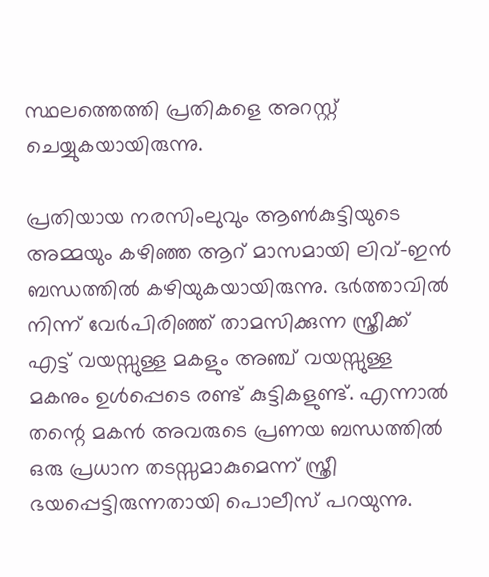സ്ഥലത്തെത്തി പ്രതികളെ അറസ്റ്റ് ചെയ്യുകയായിരുന്നു.

പ്രതിയായ നരസിംലുവും ആൺകുട്ടിയുടെ അമ്മയും കഴിഞ്ഞ ആറ് മാസമായി ലിവ്-ഇൻ ബന്ധത്തിൽ കഴിയുകയായിരുന്നു. ഭർത്താവിൽ നിന്ന് വേർപിരിഞ്ഞ് താമസിക്കുന്ന സ്ത്രീക്ക് എട്ട് വയസ്സുള്ള മകളും അഞ്ച് വയസ്സുള്ള മകനും ഉൾപ്പെടെ രണ്ട് കുട്ടികളുണ്ട്. എന്നാൽ തന്റെ മകൻ അവരുടെ പ്രണയ ബന്ധത്തിൽ ഒരു പ്രധാന തടസ്സമാകുമെന്ന് സ്ത്രീ ഭയപ്പെട്ടിരുന്നതായി പൊലീസ് പറയുന്നു.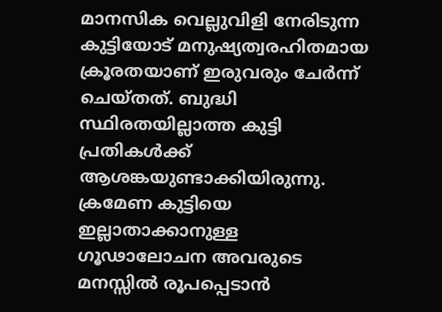മാനസിക വെല്ലുവിളി നേരിടുന്ന കുട്ടിയോട് മനുഷ്യത്വരഹിതമായ ക്രൂരതയാണ് ഇരുവരും ചേർന്ന് ചെയ്തത്. ബുദ്ധി സ്ഥിരതയില്ലാത്ത കുട്ടി പ്രതികൾക്ക് ആശങ്കയുണ്ടാക്കിയിരുന്നു. ക്രമേണ കുട്ടിയെ ഇല്ലാതാക്കാനുള്ള ഗൂഢാലോചന അവരുടെ മനസ്സിൽ രൂപപ്പെടാൻ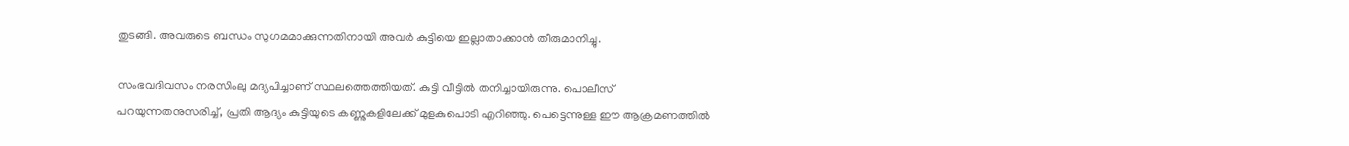തുടങ്ങി. അവരുടെ ബന്ധം സുഗമമാക്കുന്നതിനായി അവർ കുട്ടിയെ ഇല്ലാതാക്കാൻ തീരുമാനിച്ചു.

സംഭവദിവസം നരസിംലു മദ്യപിച്ചാണ് സ്ഥലത്തെത്തിയത്. കുട്ടി വീട്ടിൽ തനിച്ചായിരുന്നു. പൊലീസ് പറയുന്നതനുസരിച്ച്, പ്രതി ആദ്യം കുട്ടിയുടെ കണ്ണുകളിലേക്ക് മുളകുപൊടി എറിഞ്ഞു. പെട്ടെന്നുള്ള ഈ ആക്രമണത്തിൽ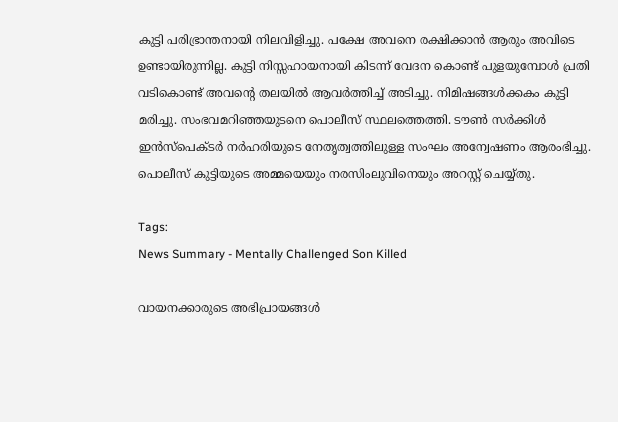കുട്ടി പരിഭ്രാന്തനായി നിലവിളിച്ചു. പക്ഷേ അവനെ രക്ഷിക്കാൻ ആരും അവിടെ ഉണ്ടായിരുന്നില്ല. കുട്ടി നിസ്സഹായനായി കിടന്ന് വേദന കൊണ്ട് പുളയുമ്പോൾ പ്രതി വടികൊണ്ട് അവന്റെ തലയിൽ ആവർത്തിച്ച് അടിച്ചു. നിമിഷങ്ങൾക്കകം കുട്ടി മരിച്ചു. സംഭവമറിഞ്ഞയുടനെ പൊലീസ് സ്ഥലത്തെത്തി. ടൗൺ സർക്കിൾ ഇൻസ്പെക്ടർ നർഹരിയുടെ നേതൃത്വത്തിലുള്ള സംഘം അന്വേഷണം ആരംഭിച്ചു. പൊലീസ് കുട്ടിയുടെ അമ്മയെയും നരസിംലുവിനെയും അറസ്റ്റ് ചെയ്യ്തു.

Tags:
News Summary - Mentally Challenged Son Killed

വായനക്കാരുടെ അഭിപ്രായങ്ങള്‍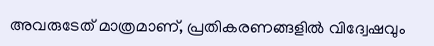അവരുടേത് മാത്രമാണ്, പ്രതികരണങ്ങളിൽ വിദ്വേഷവും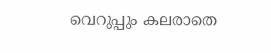വെറുപ്പും കലരാതെ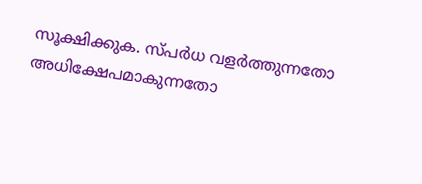സൂക്ഷിക്കുക. സ്പർധ വളർത്തുന്നതോ അധിക്ഷേപമാകുന്നതോ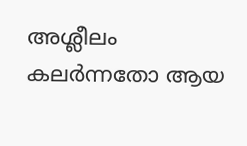അശ്ലീലം കലർന്നതോ ആയ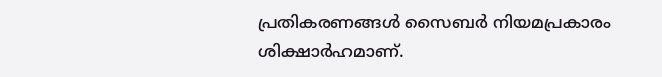പ്രതികരണങ്ങൾ സൈബർ നിയമപ്രകാരം ശിക്ഷാർഹമാണ്.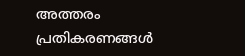അത്തരം പ്രതികരണങ്ങൾ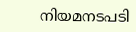നിയമനടപടി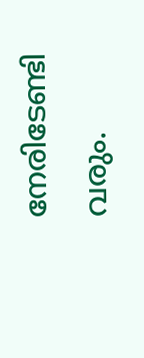നേരിടേണ്ടി വരും.